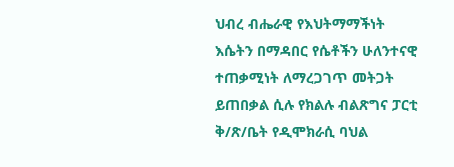ህብረ ብሔራዊ የእህትማማችነት እሴትን በማዳበር የሴቶችን ሁለንተናዊ ተጠቃሚነት ለማረጋገጥ መትጋት ይጠበቃል ሲሉ የክልሉ ብልጽግና ፓርቲ ቅ/ጽ/ቤት የዲሞክራሲ ባህል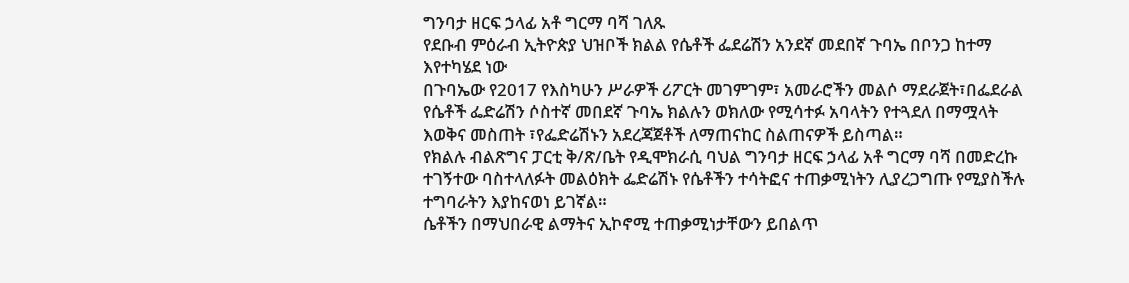ግንባታ ዘርፍ ኃላፊ አቶ ግርማ ባሻ ገለጹ
የደቡብ ምዕራብ ኢትዮጵያ ህዝቦች ክልል የሴቶች ፌደሬሽን አንደኛ መደበኛ ጉባኤ በቦንጋ ከተማ እየተካሄደ ነው
በጉባኤው የ2017 የእስካሁን ሥራዎች ሪፖርት መገምገም፣ አመራሮችን መልሶ ማደራጀት፣በፌደራል የሴቶች ፌድሬሽን ሶስተኛ መበደኛ ጉባኤ ክልሉን ወክለው የሚሳተፉ አባላትን የተጓደለ በማሟላት እወቅና መስጠት ፣የፌድሬሽኑን አደረጃጀቶች ለማጠናከር ስልጠናዎች ይስጣል።
የክልሉ ብልጽግና ፓርቲ ቅ/ጽ/ቤት የዲሞክራሲ ባህል ግንባታ ዘርፍ ኃላፊ አቶ ግርማ ባሻ በመድረኩ ተገኝተው ባስተላለፉት መልዕክት ፌድሬሽኑ የሴቶችን ተሳትፎና ተጠቃሚነትን ሊያረጋግጡ የሚያስችሉ ተግባራትን እያከናወነ ይገኛል።
ሴቶችን በማህበራዊ ልማትና ኢኮኖሚ ተጠቃሚነታቸውን ይበልጥ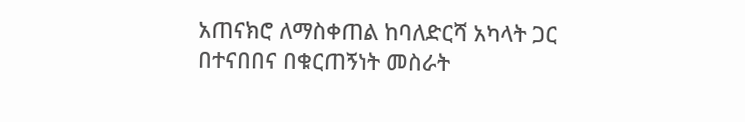አጠናክሮ ለማስቀጠል ከባለድርሻ አካላት ጋር በተናበበና በቁርጠኝነት መስራት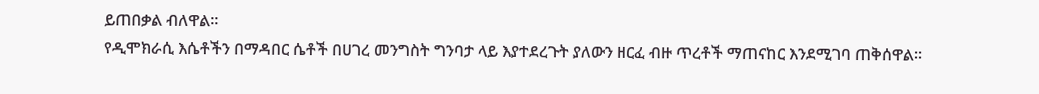ይጠበቃል ብለዋል።
የዲሞክራሲ እሴቶችን በማዳበር ሴቶች በሀገረ መንግስት ግንባታ ላይ እያተደረጉት ያለውን ዘርፈ ብዙ ጥረቶች ማጠናከር እንደሚገባ ጠቅሰዋል።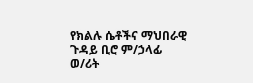የክልሉ ሴቶችና ማህበራዊ ጉዳይ ቢሮ ም/ኃላፊ ወ/ሪት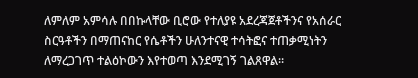ለምለም አምሳሉ በበኩላቸው ቢሮው የተለያዩ አደረጃጀቶችንና የአሰራር ስርዓቶችን በማጠናከር የሴቶችን ሁለንተናዊ ተሳትፎና ተጠቃሚነትን ለማረጋገጥ ተልዕኮውን እየተወጣ እንደሚገኝ ገልጸዋል።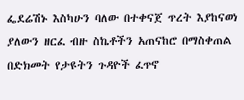ፌደሬሽኑ እስካሁን ባለው በተቀናጀ ጥረት እያከናወነ ያለውን ዘርፈ ብዙ ስኬቶችን አጠናከሮ በማስቀጠል በድክመት የታዩትን ጉዳዮች ፈጥኖ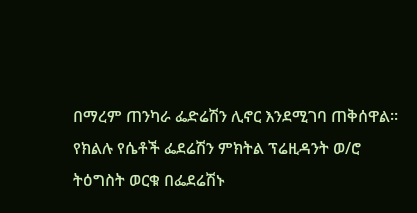በማረም ጠንካራ ፌድሬሽን ሊኖር እንደሚገባ ጠቅሰዋል።
የክልሉ የሴቶች ፌደሬሽን ምክትል ፕሬዚዳንት ወ/ሮ ትዕግስት ወርቁ በፌደሬሽኑ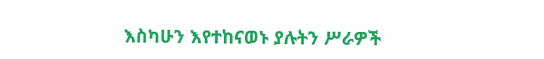እስካሁን እየተከናወኑ ያሉትን ሥራዎች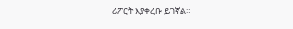ሪፖርት እያቀረቡ ይገኛል።